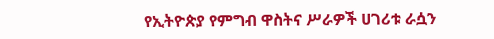የኢትዮጵያ የምግብ ዋስትና ሥራዎች ሀገሪቱ ራሷን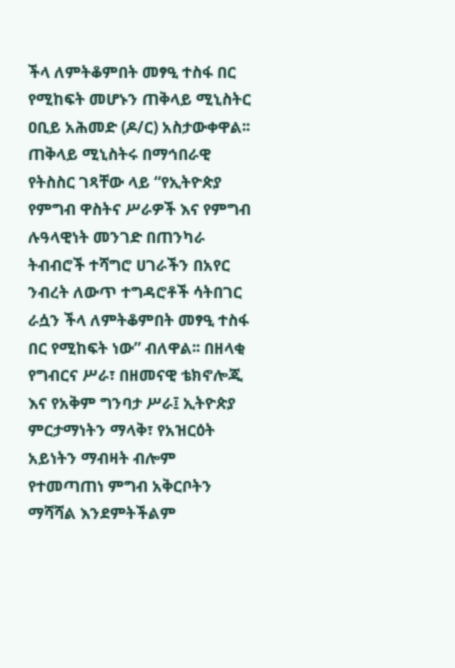ችላ ለምትቆምበት መፃዒ ተስፋ በር የሚከፍት መሆኑን ጠቅላይ ሚኒስትር ዐቢይ አሕመድ (ዶ/ር) አስታውቀዋል፡፡ ጠቅላይ ሚኒስትሩ በማኅበራዊ የትስስር ገጻቸው ላይ “የኢትዮጵያ የምግብ ዋስትና ሥራዎች እና የምግብ ሉዓላዊነት መንገድ በጠንካራ ትብብሮች ተሻግሮ ሀገራችን በአየር ንብረት ለውጥ ተግዳሮቶች ሳትበገር ራሷን ችላ ለምትቆምበት መፃዒ ተስፋ በር የሚከፍት ነው” ብለዋል፡፡ በዘላቂ የግብርና ሥራ፣ በዘመናዊ ቴክኖሎጂ እና የአቅም ግንባታ ሥራ፤ ኢትዮጵያ ምርታማነትን ማላቅ፣ የአዝርዕት አይነትን ማብዛት ብሎም የተመጣጠነ ምግብ አቅርቦትን ማሻሻል እንደምትችልም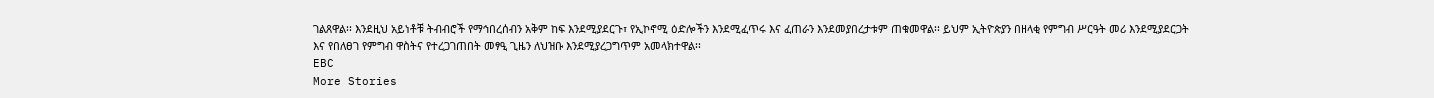ገልጸዋል፡፡ እንደዚህ አይነቶቹ ትብብሮች የማኅበረሰብን አቅም ከፍ እንደሚያደርጉ፣ የኢኮኖሚ ዕድሎችን እንደሚፈጥሩ እና ፈጠራን እንደመያበረታቱም ጠቁመዋል፡፡ ይህም ኢትዮጵያን በዘላቂ የምግብ ሥርዓት መሪ እንደሚያደርጋት እና የበለፀገ የምግብ ዋስትና የተረጋገጠበት መፃዒ ጊዜን ለህዝቡ እንደሚያረጋግጥም አመላክተዋል፡፡
EBC
More Stories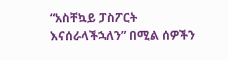“አስቸኳይ ፓስፖርት እናሰራላችኋለን” በሚል ሰዎችን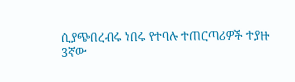ሲያጭበረብሩ ነበሩ የተባሉ ተጠርጣሪዎች ተያዙ
3ኛው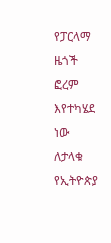የፓርላማ ዜጎች ፎረም እየተካሄደ ነው
ለታላቁ የኢትዮጵያ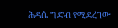ሕዳሴ ግድብ የሚደረገው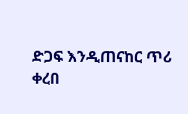ድጋፍ እንዲጠናከር ጥሪ ቀረበ